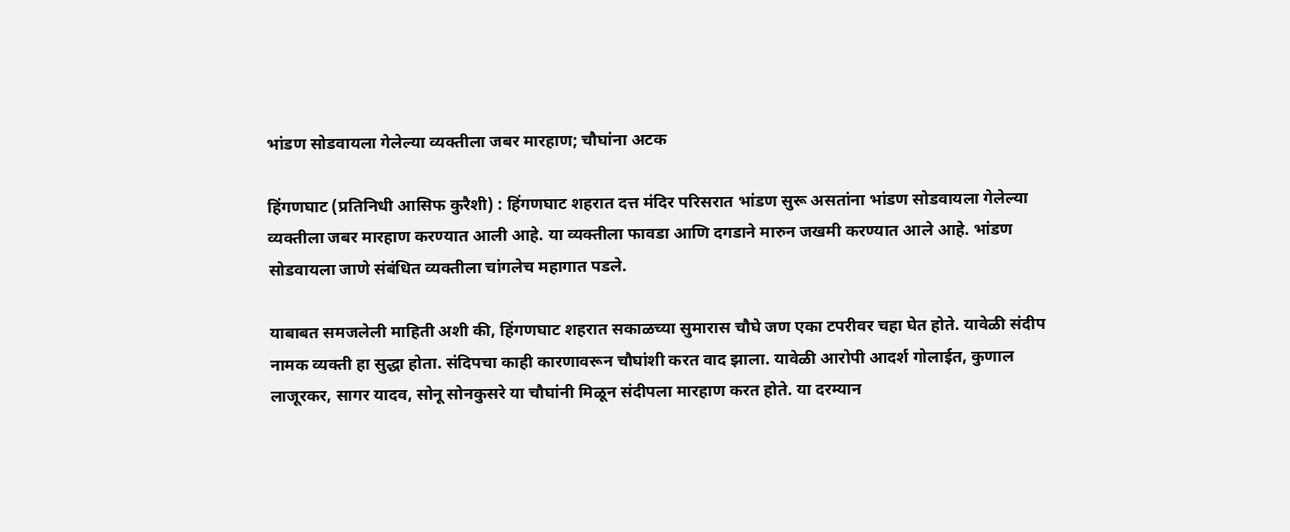भांडण सोडवायला गेलेल्या व्यक्तीला जबर मारहाण; चौघांना अटक

हिंगणघाट (प्रतिनिधी आसिफ कुरैशी) : हिंगणघाट शहरात दत्त मंदिर परिसरात भांडण सुरू असतांना भांडण सोडवायला गेलेल्या व्यक्तीला जबर मारहाण करण्यात आली आहे. या व्यक्तीला फावडा आणि दगडाने मारुन जखमी करण्यात आले आहे. भांडण सोडवायला जाणे संबंधित व्यक्तीला चांगलेच महागात पडले.

याबाबत समजलेली माहिती अशी की, हिंगणघाट शहरात सकाळच्या सुमारास चौघे जण एका टपरीवर चहा घेत होते. यावेळी संदीप नामक व्यक्ती हा सुद्धा होता. संदिपचा काही कारणावरून चौघांशी करत वाद झाला. यावेळी आरोपी आदर्श गोलाईत, कुणाल लाजूरकर, सागर यादव, सोनू सोनकुसरे या चौघांनी मिळून संदीपला मारहाण करत होते. या दरम्यान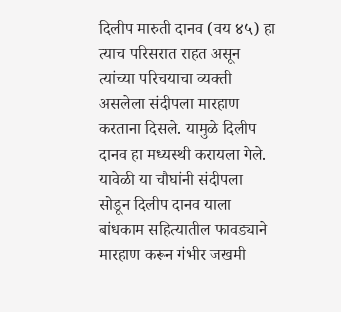दिलीप मारुती दानव (वय ४५) हा त्याच परिसरात राहत असून त्यांच्या परिचयाचा व्यक्ती असलेला संदीपला मारहाण करताना दिसले. यामुळे दिलीप दानव हा मध्यस्थी करायला गेले. यावेळी या चौघांनी संदीपला सोडून दिलीप दानव याला बांधकाम सहित्यातील फावड्याने मारहाण करून गंभीर जखमी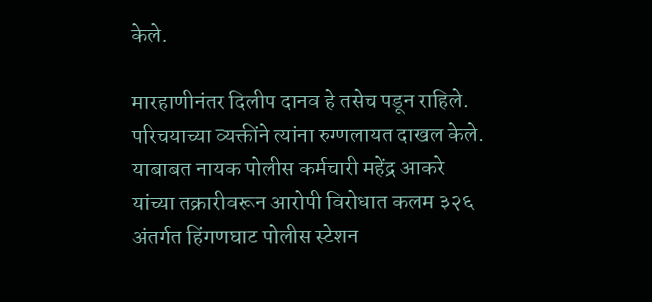केले.

मारहाणीनंतर दिलीप दानव हे तसेच पडून राहिले. परिचयाच्या व्यक्तींने त्यांना रुग्णलायत दाखल केले. याबाबत नायक पोलीस कर्मचारी महेंद्र आकरे यांच्या तक्रारीवरून आरोपी विरोधात कलम ३२६ अंतर्गत हिंगणघाट पोलीस स्टेशन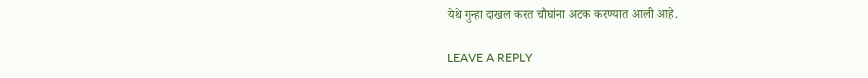येथे गुन्हा दाखल करत चौघांना अटक करण्यात आली आहे.

LEAVE A REPLY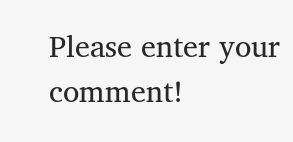Please enter your comment!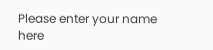Please enter your name here